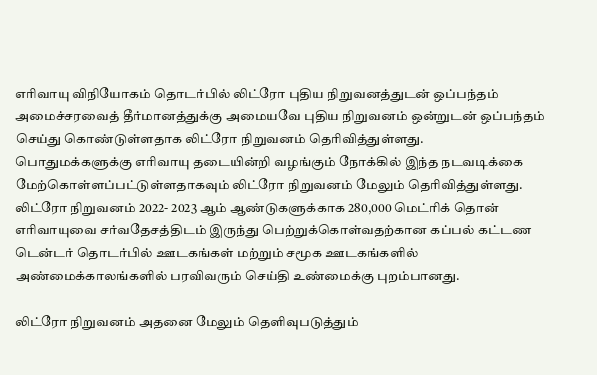எரிவாயு விநியோகம் தொடர்பில் லிட்ரோ புதிய நிறுவனத்துடன் ஒப்பந்தம்
அமைச்சரவைத் தீர்மானத்துக்கு அமையவே புதிய நிறுவனம் ஒன்றுடன் ஒப்பந்தம் செய்து கொண்டுள்ளதாக லிட்ரோ நிறுவனம் தெரிவித்துள்ளது.
பொதுமக்களுக்கு எரிவாயு தடையின்றி வழங்கும் நோக்கில் இந்த நடவடிக்கை மேற்கொள்ளப்பட்டுள்ளதாகவும் லிட்ரோ நிறுவனம் மேலும் தெரிவித்துள்ளது.
லிட்ரோ நிறுவனம் 2022- 2023 ஆம் ஆண்டுகளுக்காக 280,000 மெட்ரிக் தொன் எரிவாயுவை சர்வதேசத்திடம் இருந்து பெற்றுக்கொள்வதற்கான கப்பல் கட்டண டென்டர் தொடர்பில் ஊடகங்கள் மற்றும் சமூக ஊடகங்களில் அண்மைக்காலங்களில் பரவிவரும் செய்தி உண்மைக்கு புறம்பானது.

லிட்ரோ நிறுவனம் அதனை மேலும் தெளிவுபடுத்தும்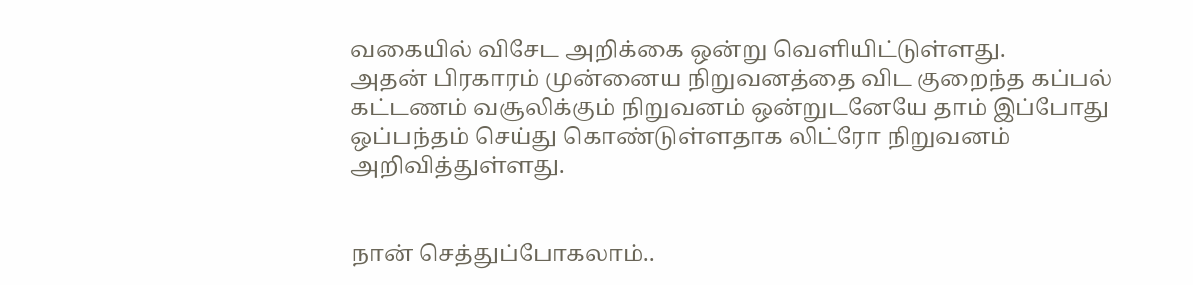வகையில் விசேட அறிக்கை ஒன்று வெளியிட்டுள்ளது.
அதன் பிரகாரம் முன்னைய நிறுவனத்தை விட குறைந்த கப்பல் கட்டணம் வசூலிக்கும் நிறுவனம் ஒன்றுடனேயே தாம் இப்போது ஒப்பந்தம் செய்து கொண்டுள்ளதாக லிட்ரோ நிறுவனம் அறிவித்துள்ளது.


நான் செத்துப்போகலாம்..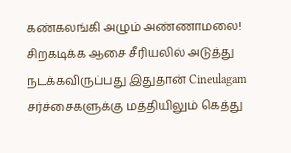கண்கலங்கி அழும் அண்ணாமலை! சிறகடிக்க ஆசை சீரியலில் அடுத்து நடக்கவிருப்பது இதுதான் Cineulagam
சர்ச்சைகளுக்கு மத்தியிலும் கெத்து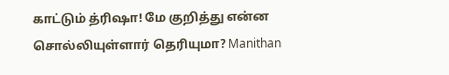காட்டும் த்ரிஷா! மே குறித்து என்ன சொல்லியுள்ளார் தெரியுமா? Manithan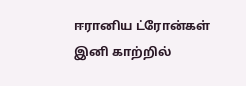ஈரானிய ட்ரோன்கள் இனி காற்றில்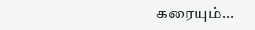கரையும்...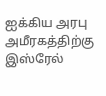ஐக்கிய அரபு அமீரகத்திற்கு இஸ்ரேல்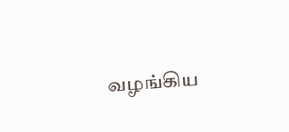வழங்கிய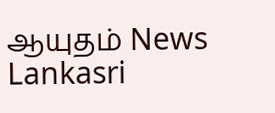ஆயுதம் News Lankasri